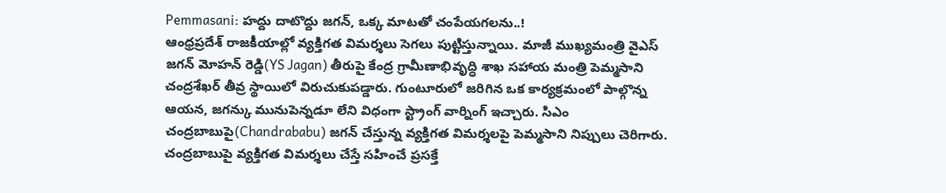Pemmasani: హద్దు దాటొద్దు జగన్, ఒక్క మాటతో చంపేయగలను..!
ఆంధ్రప్రదేశ్ రాజకీయాల్లో వ్యక్తిగత విమర్శలు సెగలు పుట్టిస్తున్నాయి. మాజీ ముఖ్యమంత్రి వైఎస్ జగన్ మోహన్ రెడ్డి(YS Jagan) తీరుపై కేంద్ర గ్రామీణాభివృద్ధి శాఖ సహాయ మంత్రి పెమ్మసాని చంద్రశేఖర్ తీవ్ర స్థాయిలో విరుచుకుపడ్డారు. గుంటూరులో జరిగిన ఒక కార్యక్రమంలో పాల్గొన్న ఆయన, జగన్కు మునుపెన్నడూ లేని విధంగా స్ట్రాంగ్ వార్నింగ్ ఇచ్చారు. సిఎం చంద్రబాబుపై(Chandrababu) జగన్ చేస్తున్న వ్యక్తిగత విమర్శలపై పెమ్మసాని నిప్పులు చెరిగారు. చంద్రబాబుపై వ్యక్తిగత విమర్శలు చేస్తే సహించే ప్రసక్తే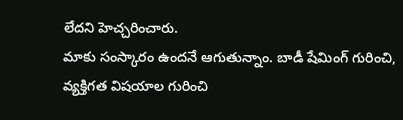లేదని హెచ్చరించారు.
మాకు సంస్కారం ఉందనే ఆగుతున్నాం. బాడీ షేమింగ్ గురించి, వ్యక్తిగత విషయాల గురించి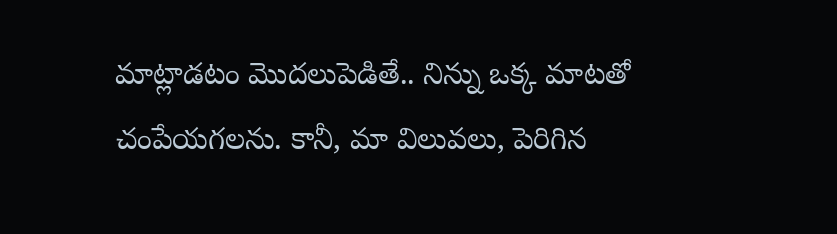మాట్లాడటం మొదలుపెడితే.. నిన్ను ఒక్క మాటతో చంపేయగలను. కానీ, మా విలువలు, పెరిగిన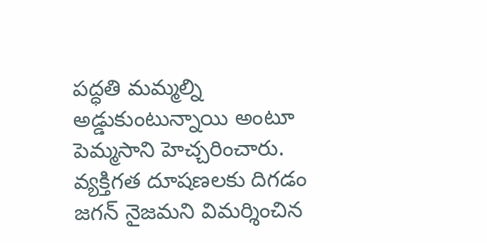పద్ధతి మమ్మల్ని అడ్డుకుంటున్నాయి అంటూ పెమ్మసాని హెచ్చరించారు. వ్యక్తిగత దూషణలకు దిగడం జగన్ నైజమని విమర్శించిన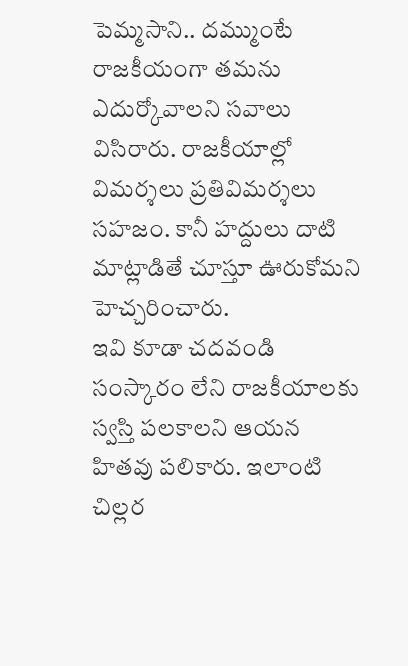పెమ్మసాని.. దమ్ముంటే రాజకీయంగా తమను ఎదుర్కోవాలని సవాలు విసిరారు. రాజకీయాల్లో విమర్శలు ప్రతివిమర్శలు సహజం. కానీ హద్దులు దాటి మాట్లాడితే చూస్తూ ఊరుకోమని హెచ్చరించారు.
ఇవి కూడా చదవండి
సంస్కారం లేని రాజకీయాలకు స్వస్తి పలకాలని ఆయన హితవు పలికారు. ఇలాంటి చిల్లర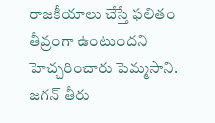రాజకీయాలు చేస్తే ఫలితం తీవ్రంగా ఉంటుందని హెచ్చరించారు పెమ్మసాని. జగన్ తీరు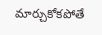మార్చుకోకపోతే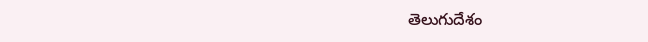తెలుగుదేశం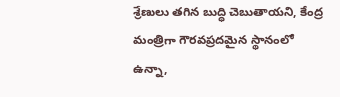శ్రేణులు తగిన బుద్ధి చెబుతాయని, కేంద్ర మంత్రిగా గౌరవప్రదమైన స్థానంలో ఉన్నా,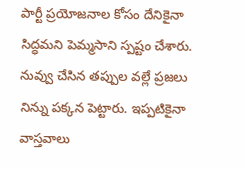పార్టీ ప్రయోజనాల కోసం దేనికైనా సిద్ధమని పెమ్మసాని స్పష్టం చేశారు. నువ్వు చేసిన తప్పుల వల్లే ప్రజలు నిన్ను పక్కన పెట్టారు. ఇప్పటికైనా వాస్తవాలు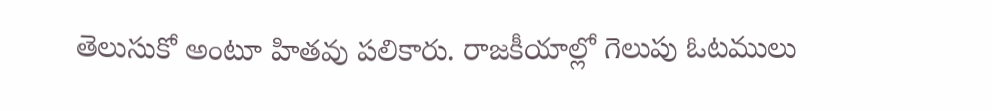తెలుసుకో అంటూ హితవు పలికారు. రాజకీయాల్లో గెలుపు ఓటములు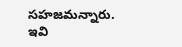సహజమన్నారు.
ఇవి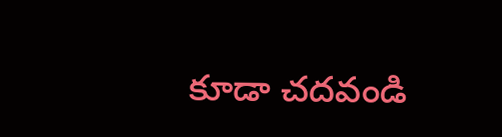కూడా చదవండి